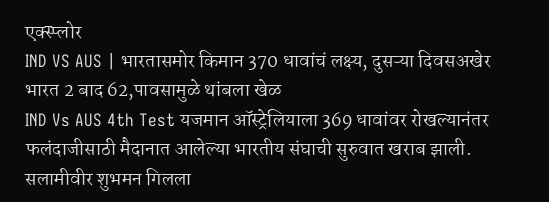एक्स्प्लोर
IND VS AUS | भारतासमोर किमान 370 धावांचं लक्ष्य, दुसऱ्या दिवसअखेर भारत 2 बाद 62,पावसामुळे थांबला खेळ
IND Vs AUS 4th Test यजमान ऑस्ट्रेलियाला 369 धावांवर रोखल्यानंतर फलंदाजीसाठी मैदानात आलेल्या भारतीय संघाची सुरुवात खराब झाली. सलामीवीर शुभमन गिलला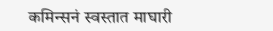कमिन्सनं स्वस्तात माघारी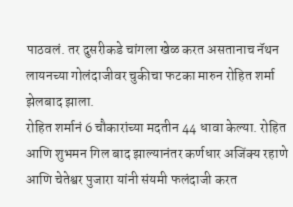पाठवलं. तर दुसरीकडे चांगला खेळ करत असतानाच नॅथन लायनच्या गोलंदाजीवर चुकीचा फटका मारुन रोहित शर्मा झेलबाद झाला.
रोहित शर्मानं 6 चौकारांच्या मदतीन 44 धावा केल्या. रोहित आणि शुभमन गिल बाद झाल्यानंतर कर्णधार अजिंक्य रहाणे आणि चेतेश्वर पुजारा यांनी संयमी फलंदाजी करत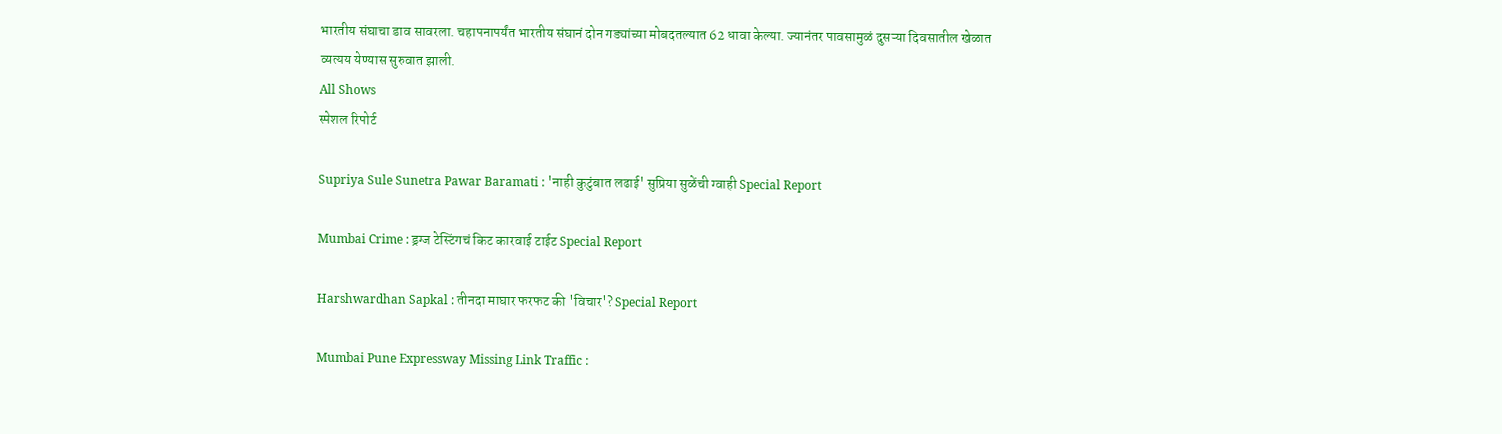भारतीय संघाचा डाव सावरला. चहापनापर्यंत भारतीय संघानं दोन गड्यांच्या मोबदतल्यात 62 धावा केल्या. ज्यानंतर पावसामुळं दुसऱ्या दिवसातील खेळात व्यत्यय येण्यास सुरुवात झाली.
All Shows
स्पेशल रिपोर्ट

Supriya Sule Sunetra Pawar Baramati : 'नाही कुटुंबात लढाई' सुप्रिया सुळेंची ग्वाही Special Report

Mumbai Crime : ड्रग्ज टेस्टिंगचं किट कारवाई टाईट Special Report

Harshwardhan Sapkal : तीनदा माघार फरफट की 'विचार'? Special Report

Mumbai Pune Expressway Missing Link Traffic :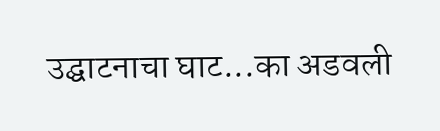उद्घाटनाचा घाट...का अडवली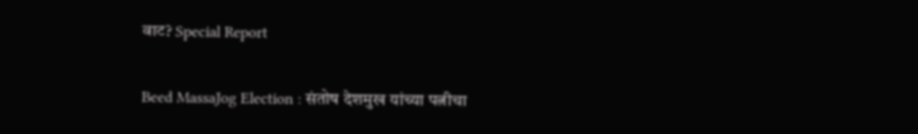वाट? Special Report

Beed MassaJog Election : संतोष देशमुख यांच्या पत्नीचा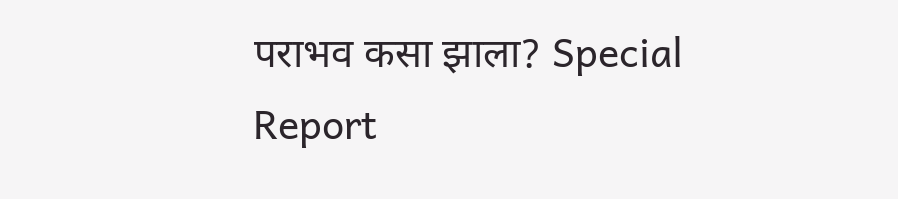पराभव कसा झाला? Special Report